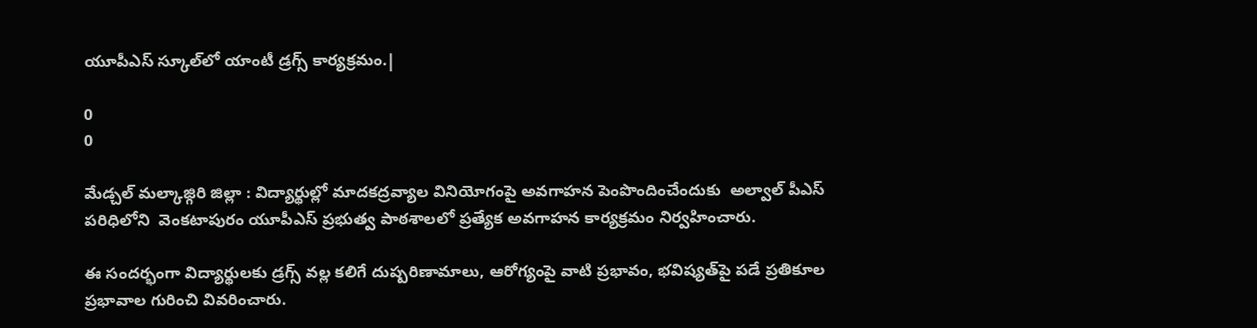యూపీఎస్ స్కూల్‌లో యాంటీ డ్రగ్స్ కార్యక్రమం.|

0
0

మేడ్చల్ మల్కాజ్గిరి జిల్లా : విద్యార్థుల్లో మాదకద్రవ్యాల వినియోగంపై అవగాహన పెంపొందించేందుకు  అల్వాల్ పీఎస్ పరిధిలోని  వెంకటాపురం యూపీఎస్ ప్రభుత్వ పాఠశాలలో ప్రత్యేక అవగాహన కార్యక్రమం నిర్వహించారు.

ఈ సందర్భంగా విద్యార్థులకు డ్రగ్స్ వల్ల కలిగే దుష్పరిణామాలు, ఆరోగ్యంపై వాటి ప్రభావం, భవిష్యత్‌పై పడే ప్రతికూల ప్రభావాల గురించి వివరించారు.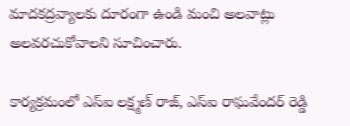మాదకద్రవ్యాలకు దూరంగా ఉండి మంచి అలవాట్లు అలవరచుకోవాలని సూచించారు.

కార్యక్రమంలో ఎస్ఐ లక్ష్మణ్ రాజ్, ఎస్ఐ రాఘవేందర్ రెడ్డి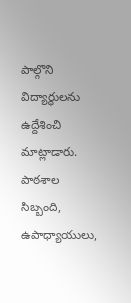పాల్గొని విద్యార్థులను ఉద్దేశించి మాట్లాడారు. పాఠశాల సిబ్బంది, ఉపాధ్యాయులు,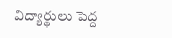విద్యార్థులు పెద్ద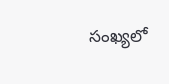సంఖ్యలో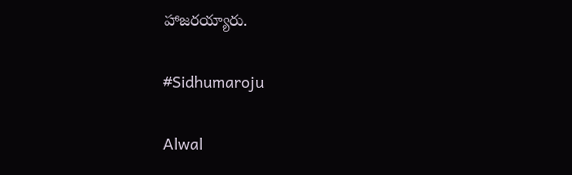హాజరయ్యారు.

#Sidhumaroju

Alwal